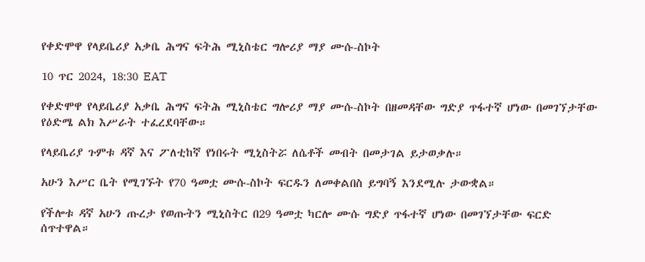የቀድሞዋ የላይቤሪያ አቃቤ ሕግና ፍትሕ ሚኒስቴር ግሎሪያ ማያ ሙሱ-ስኮት

10 ጥር 2024, 18:30 EAT

የቀድሞዋ የላይቤሪያ አቃቤ ሕግና ፍትሕ ሚኒስቴር ግሎሪያ ማያ ሙሱ-ስኮት በዘመዳቸው ግድያ ጥፋተኛ ሆነው በመገኘታቸው የዕድሜ ልክ እሥራት ተፈረደባቸው።

የላይቤሪያ ጉምቱ ዳኛ እና ፖለቲከኛ የነበሩት ሚኒስትሯ ለሴቶች መብት በመታገል ይታወቃሉ።

አሁን እሥር ቤት የሚገኙት የ70 ዓመቷ ሙሱ-ስኮት ፍርዱን ለመቀልበስ ይግባኝ እንደሚሉ ታውቋል።

የችሎቱ ዳኛ አሁን ጡረታ የወጡትን ሚኒስትር በ29 ዓመቷ ካርሎ ሙሱ ግድያ ጥፋተኛ ሆነው በመገኘታቸው ፍርድ ሰጥተዋል።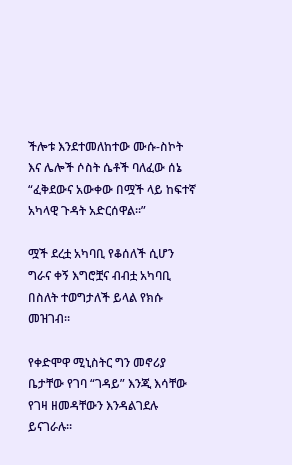ችሎቱ እንደተመለከተው ሙሱ-ስኮት እና ሌሎች ሶስት ሴቶች ባለፈው ሰኔ “ፈቅደውና አውቀው በሟች ላይ ከፍተኛ አካላዊ ጉዳት አድርሰዋል።”

ሟች ደረቷ አካባቢ የቆሰለች ሲሆን ግራና ቀኝ እግሮቿና ብብቷ አካባቢ በስለት ተወግታለች ይላል የክሱ መዝገብ።

የቀድሞዋ ሚኒስትር ግን መኖሪያ ቤታቸው የገባ “ገዳይ” እንጂ እሳቸው የገዛ ዘመዳቸውን እንዳልገደሉ ይናገራሉ።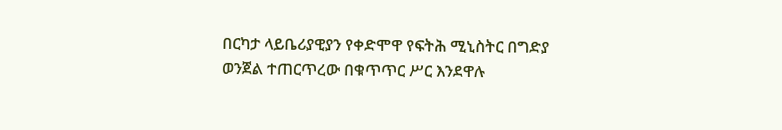በርካታ ላይቤሪያዊያን የቀድሞዋ የፍትሕ ሚኒስትር በግድያ ወንጀል ተጠርጥረው በቁጥጥር ሥር እንደዋሉ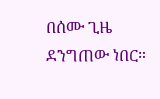በሰሙ ጊዜ ደንግጠው ነበር።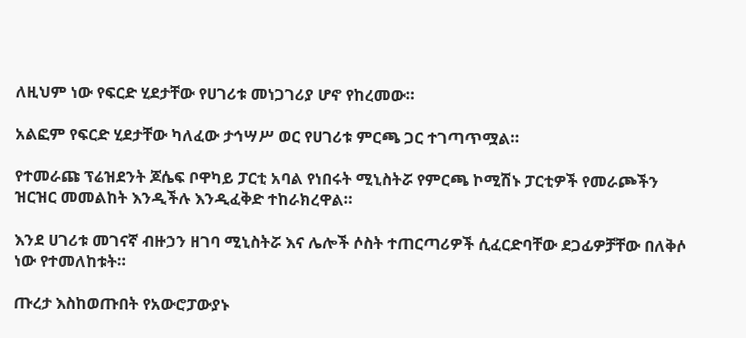ለዚህም ነው የፍርድ ሂደታቸው የሀገሪቱ መነጋገሪያ ሆኖ የከረመው።

አልፎም የፍርድ ሂደታቸው ካለፈው ታኅሣሥ ወር የሀገሪቱ ምርጫ ጋር ተገጣጥሟል።

የተመራጩ ፕሬዝደንት ጆሴፍ ቦዋካይ ፓርቲ አባል የነበሩት ሚኒስትሯ የምርጫ ኮሚሽኑ ፓርቲዎች የመራጮችን ዝርዝር መመልከት እንዲችሉ እንዲፈቅድ ተከራክረዋል።

እንደ ሀገሪቱ መገናኛ ብዙኃን ዘገባ ሚኒስትሯ እና ሌሎች ሶስት ተጠርጣሪዎች ሲፈርድባቸው ደጋፊዎቻቸው በለቅሶ ነው የተመለከቱት።

ጡረታ እስከወጡበት የአውሮፓውያኑ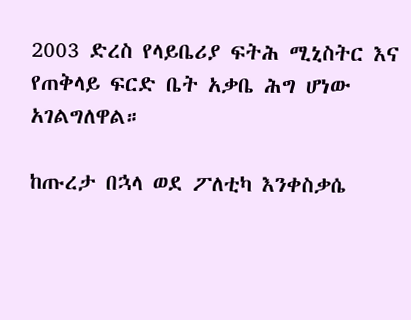2003 ድረስ የላይቤሪያ ፍትሕ ሚኒስትር እና የጠቅላይ ፍርድ ቤት አቃቤ ሕግ ሆነው አገልግለዋል።

ከጡረታ በኋላ ወደ ፖለቲካ እንቀስቃሴ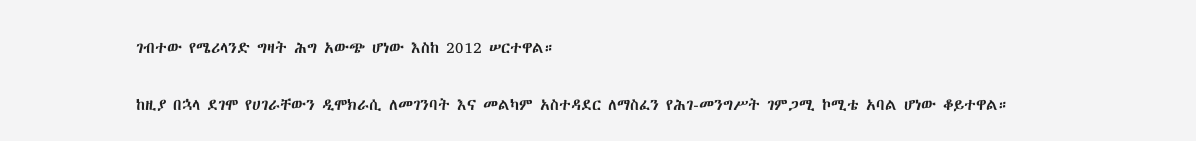ገብተው የሜሪላንድ ግዛት ሕግ አውጭ ሆነው እስከ 2012 ሠርተዋል።

ከዚያ በኋላ ደገሞ የሀገራቸውን ዲሞክራሲ ለመገንባት እና መልካም አስተዳደር ለማስፈን የሕገ-መንግሥት ገምጋሚ ኮሚቴ አባል ሆነው ቆይተዋል።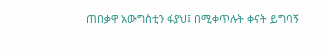ጠበቃዋ አውግስቲን ፋያህ፤ በሚቀጥሉት ቀናት ይግባኝ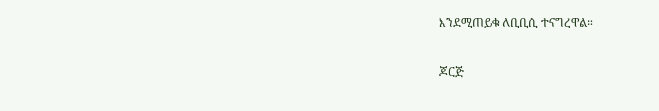እንደሚጠይቁ ለቢቢሲ ተናግረዋል።

ጆርጅ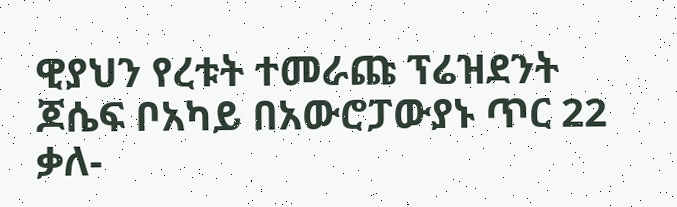ዊያህን የረቱት ተመራጩ ፕሬዝደንት ጆሴፍ ቦአካይ በአውሮፓውያኑ ጥር 22 ቃለ-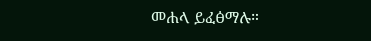መሐላ ይፈፅማሉ።